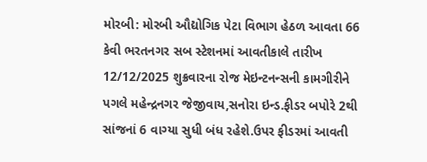મોરબી: મોરબી ઔદ્યોગિક પેટા વિભાગ હેઠળ આવતા 66 કેવી ભરતનગર સબ સ્ટેશનમાં આવતીકાલે તારીખ 12/12/2025 શુક્રવારના રોજ મેઇન્ટનન્સની કામગીરીને પગલે મહેન્દ્રનગર જેજીવાય,સનોરા ઇન્ડ.ફીડર બપોરે 2થી સાંજનાં 6 વાગ્યા સુધી બંધ રહેશે.ઉપર ફીડરમાં આવતી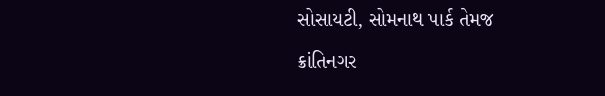સોસાયટી, સોમનાથ પાર્ક તેમજ ક્રાંતિનગર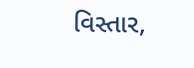વિસ્તાર,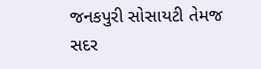જનકપુરી સોસાયટી તેમજ સદર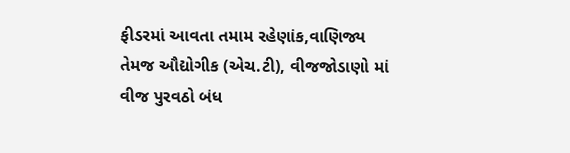ફીડરમાં આવતા તમામ રહેણાંક,વાણિજ્ય તેમજ ઔદ્યોગીક (એચ.ટી), વીજજોડાણો માં વીજ પુરવઠો બંધ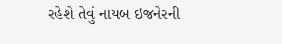રહેશે તેવું નાયબ ઇજનેરની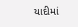યાદીમાં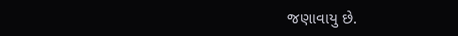જણાવાયુ છે.